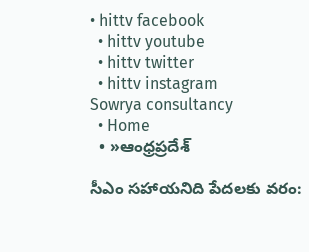• hittv facebook
  • hittv youtube
  • hittv twitter
  • hittv instagram
Sowrya consultancy
  • Home
  • »ఆంధ్రప్రదేశ్

సీఎం సహాయనిది పేదలకు వరం: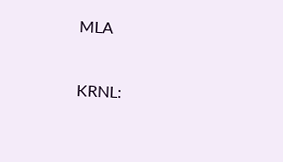MLA

KRNL: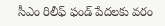సీఎం రిలీఫ్ ఫండ్ పేదలకు వరం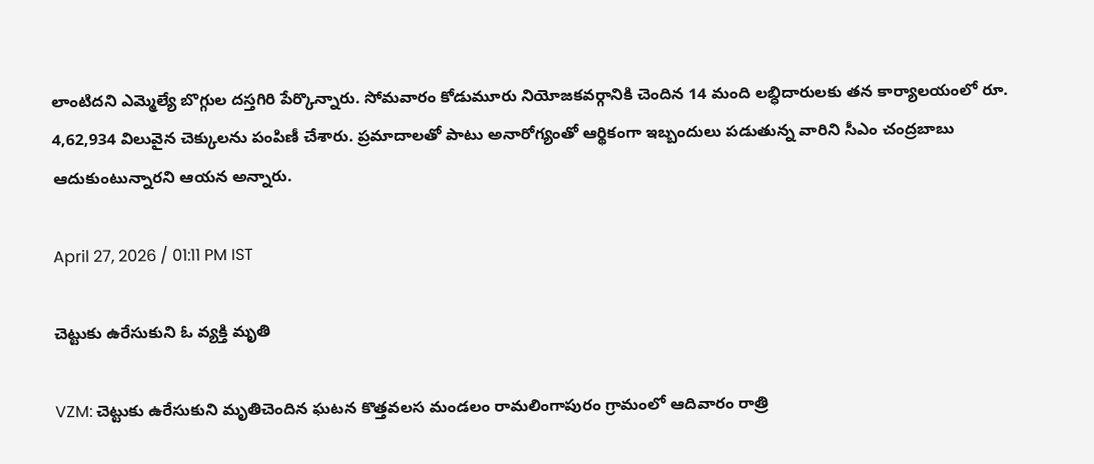లాంటిదని ఎమ్మెల్యే బొగ్గుల దస్తగిరి పేర్కొన్నారు. సోమవారం కోడుమూరు నియోజకవర్గానికి చెందిన 14 మంది లబ్ధిదారులకు తన కార్యాలయంలో రూ. 4,62,934 విలువైన చెక్కులను పంపిణీ చేశారు. ప్రమాదాలతో పాటు అనారోగ్యంతో ఆర్థికంగా ఇబ్బందులు పడుతున్న వారిని సీఎం చంద్రబాబు ఆదుకుంటున్నారని ఆయన అన్నారు.

April 27, 2026 / 01:11 PM IST

చెట్టుకు ఉరేసుకుని ఓ వ్యక్తి మృతి

VZM: చెట్టుకు ఉరేసుకుని మృతిచెందిన ఘటన కొత్తవలస మండలం రామలింగాపురం గ్రామంలో ఆదివారం రాత్రి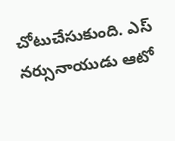చోటుచేసుకుంది. ఎస్ నర్సునాయుడు ఆటో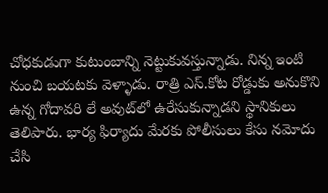చోధకుడుగా కుటుంబాన్ని నెట్టుకువస్తున్నాడు. నిన్న ఇంటి నుంచి బయటకు వెళ్ళాడు. రాత్రి ఎస్.కోట రోడ్డుకు అనుకొని ఉన్న గోదావరి లే అవుట్‌లో ఉరేసుకున్నాడని స్థానికులు తెలిపారు. భార్య ఫిర్యాదు మేరకు పోలీసులు కేసు నమోదు చేసి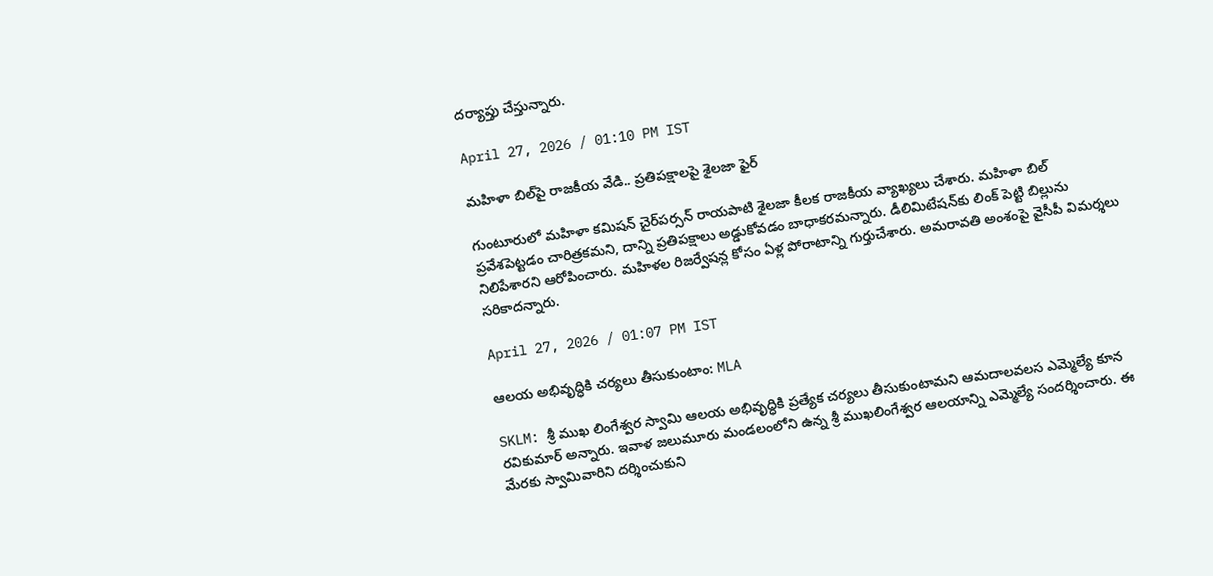దర్యాప్తు చేస్తున్నారు.

April 27, 2026 / 01:10 PM IST

మహిళా బిల్‌పై రాజకీయ వేడి.. ప్రతిపక్షాలపై శైలజా ఫైర్

గుంటూరులో మహిళా కమిషన్ చైర్‌పర్సన్ రాయపాటి శైలజా కీలక రాజకీయ వ్యాఖ్యలు చేశారు. మహిళా బిల్ ప్రవేశపెట్టడం చారిత్రకమని, దాన్ని ప్రతిపక్షాలు అడ్డుకోవడం బాధాకరమన్నారు. డీలిమిటేషన్‌కు లింక్ పెట్టి బిల్లును నిలిపేశారని ఆరోపించారు. మహిళల రిజర్వేషన్ల కోసం ఏళ్ల పోరాటాన్ని గుర్తుచేశారు. అమరావతి అంశంపై వైసీపీ విమర్శలు సరికాదన్నారు.

April 27, 2026 / 01:07 PM IST

ఆలయ అభివృద్ధికి చర్యలు తీసుకుంటాం: MLA

SKLM: శ్రీ ముఖ లింగేశ్వర స్వామి ఆలయ అభివృద్ధికి ప్రత్యేక చర్యలు తీసుకుంటామని ఆమదాలవలస ఎమ్మెల్యే కూన రవికుమార్ అన్నారు. ఇవాళ జలుమూరు మండలంలోని ఉన్న శ్రీ ముఖలింగేశ్వర ఆలయాన్ని ఎమ్మెల్యే సందర్శించారు. ఈ మేరకు స్వామివారిని దర్శించుకుని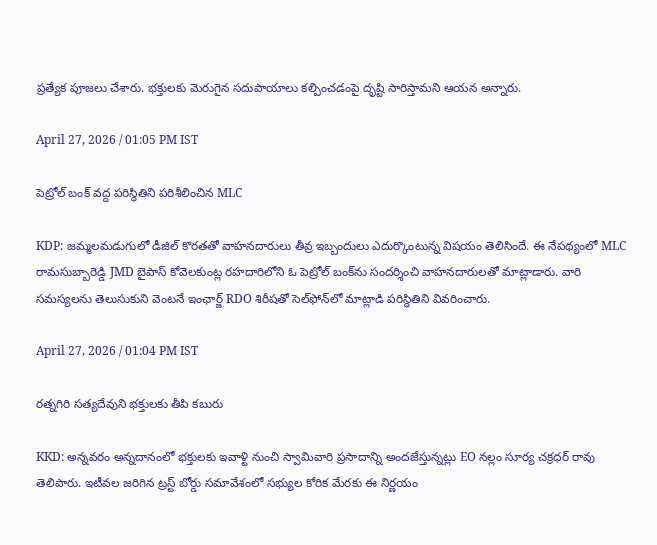ప్రత్యేక పూజలు చేశారు. భక్తులకు మెరుగైన సదుపాయాలు కల్పించడంపై దృష్టి సారిస్తామని ఆయన అన్నారు.

April 27, 2026 / 01:05 PM IST

పెట్రోల్ బంక్ వద్ద పరిస్థితిని పరిశీలించిన MLC

KDP: జమ్మలమడుగులో డీజిల్ కొరతతో వాహనదారులు తీవ్ర ఇబ్బందులు ఎదుర్కొంటున్న విషయం తెలిసిందే. ఈ నేపథ్యంలో MLC రామసుబ్బారెడ్డి JMD బైపాస్ కోవెలకుంట్ల రహదారిలోని ఓ పెట్రోల్ బంక్‌ను సందర్శించి వాహనదారులతో మాట్లాడారు. వారి సమస్యలను తెలుసుకుని వెంటనే ఇంఛార్జ్ RDO శిరీషతో సెల్‌ఫోన్‌లో మాట్లాడి పరిస్థితిని వివరించారు.

April 27, 2026 / 01:04 PM IST

రత్నగిరి సత్యదేవుని భక్తులకు తీపి కబురు

KKD: అన్నవరం అన్నదానంలో భక్తులకు ఇవాళ్టి నుంచి స్వామివారి ప్రసాదాన్ని అందజేస్తున్నట్లు EO నల్లం సూర్య చక్రధర్ రావు తెలిపారు. ఇటీవల జరిగిన ట్రస్ట్ బోర్డు సమావేశంలో సభ్యుల కోరిక మేరకు ఈ నిర్ణయం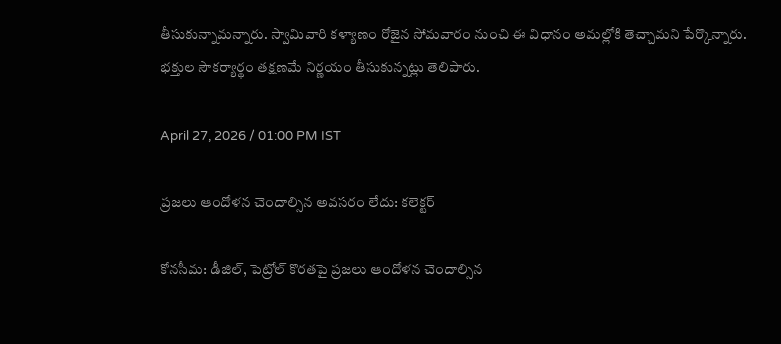తీసుకున్నామన్నారు. స్వామివారి కళ్యాణం రోజైన సోమవారం నుంచి ఈ విధానం అమల్లోకి తెచ్చామని పేర్కొన్నారు. భక్తుల సౌకర్యార్థం తక్షణమే నిర్ణయం తీసుకున్నట్లు తెలిపారు.

April 27, 2026 / 01:00 PM IST

ప్రజలు ఆందోళన చెందాల్సిన అవసరం లేదు: కలెక్టర్

కోనసీమ: డీజిల్, పెట్రోల్ కొరతపై ప్రజలు ఆందోళన చెందాల్సిన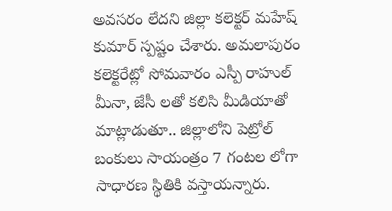అవసరం లేదని జిల్లా కలెక్టర్ మహేష్ కుమార్ స్పష్టం చేశారు. అమలాపురం కలెక్టరేట్లో సోమవారం ఎస్పీ రాహుల్ మీనా, జేసీ లతో కలిసి మీడియాతో మాట్లాడుతూ.. జిల్లాలోని పెట్రోల్ బంకులు సాయంత్రం 7 గంటల లోగా సాధారణ స్థితికి వస్తాయన్నారు.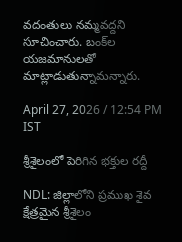వదంతులు నమ్మవద్దని సూచించారు. బంక్‌ల యజమానులతో మాట్లాడుతున్నామన్నారు.

April 27, 2026 / 12:54 PM IST

శ్రీశైలంలో పెరిగిన భక్తుల రద్దీ

NDL: జిల్లాలోని ప్రముఖ శైవ క్షేత్రమైన శ్రీశైలం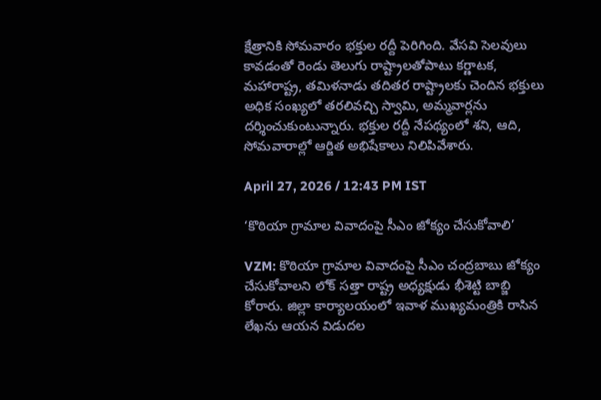క్షేత్రానికి సోమవారం భక్తుల రద్దీ పెరిగింది. వేసవి సెలవులు కావడంతో రెండు తెలుగు రాష్ట్రాలతోపాటు కర్ణాటక, మహారాష్ట్ర, తమిళనాడు తదితర రాష్ట్రాలకు చెందిన భక్తులు అధిక సంఖ్యలో తరలివచ్చి స్వామి, అమ్మవార్లను దర్శించుకుంటున్నారు. భక్తుల రద్దీ నేపథ్యంలో శని, ఆది, సోమవారాల్లో ఆర్జిత అభిషేకాలు నిలిపివేశారు.

April 27, 2026 / 12:43 PM IST

‘కొఠియా గ్రామాల వివాదంపై సీఎం జోక్యం చేసుకోవాలి’

VZM: కొఠియా గ్రామాల వివాదంపై సీఎం చంద్రబాబు జోక్యం చేసుకోవాలని లోక్ సత్తా రాష్ట్ర అధ్యక్షుడు భీశెట్టి బాబ్జి కోరారు. జిల్లా కార్యాలయంలో ఇవాళ ముఖ్యమంత్రికి రాసిన లేఖను ఆయన విడుదల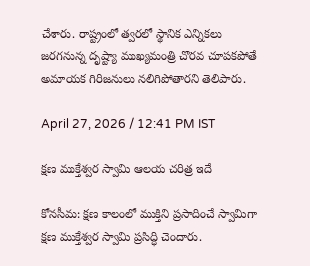చేశారు. రాష్ట్రంలో త్వరలో స్థానిక ఎన్నికలు జరగనున్న దృష్ట్యా ముఖ్యమంత్రి చొరవ చూపకపోతే అమాయక గిరిజనులు నలిగిపోతారని తెలిపారు.

April 27, 2026 / 12:41 PM IST

క్షణ ముక్తేశ్వర స్వామి ఆలయ చరిత్ర ఇదే

కోనసీమ: క్షణ కాలంలో ముక్తిని ప్రసాదించే స్వామిగా క్షణ ముక్తేశ్వర స్వామి ప్రసిద్ధి చెందారు.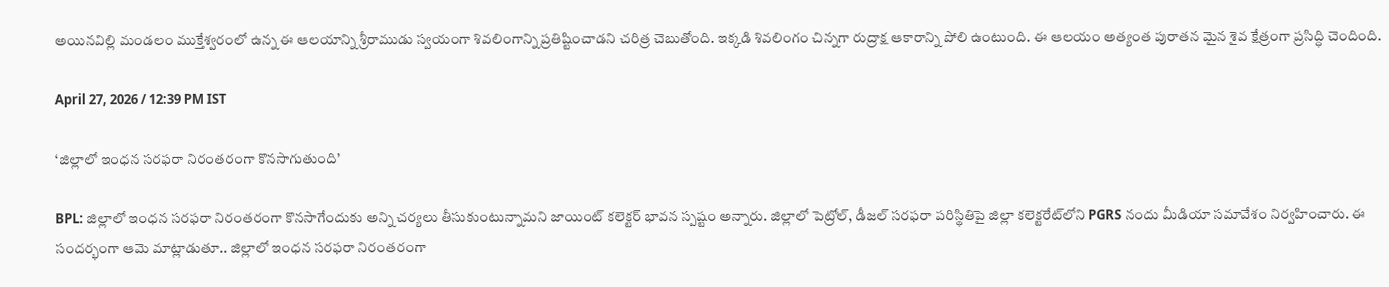అయినవిల్లి మండలం ముక్తేశ్వరంలో ఉన్న ఈ ఆలయాన్ని శ్రీరాముడు స్వయంగా శివలింగాన్ని ప్రతిష్టించాడని చరిత్ర చెబుతోంది. ఇక్కడి శివలింగం చిన్నగా రుద్రాక్ష ఆకారాన్ని పోలి ఉంటుంది. ఈ ఆలయం అత్యంత పురాతన మైన శైవ క్షేత్రంగా ప్రసిద్ధి చెందింది.

April 27, 2026 / 12:39 PM IST

‘జిల్లాలో ఇంధన సరఫరా నిరంతరంగా కొనసాగుతుంది’

BPL: జిల్లాలో ఇంధన సరఫరా నిరంతరంగా కొనసాగేందుకు అన్ని చర్యలు తీసుకుంటున్నామని జాయింట్ కలెక్టర్ భావన స్పష్టం అన్నారు. జిల్లాలో పెట్రోల్, డీజల్ సరఫరా పరిస్థితిపై జిల్లా కలెక్టరేట్‌లోని PGRS నందు మీడియా సమావేశం నిర్వహించారు. ఈ సందర్భంగా ఆమె మాట్లాడుతూ.. జిల్లాలో ఇంధన సరఫరా నిరంతరంగా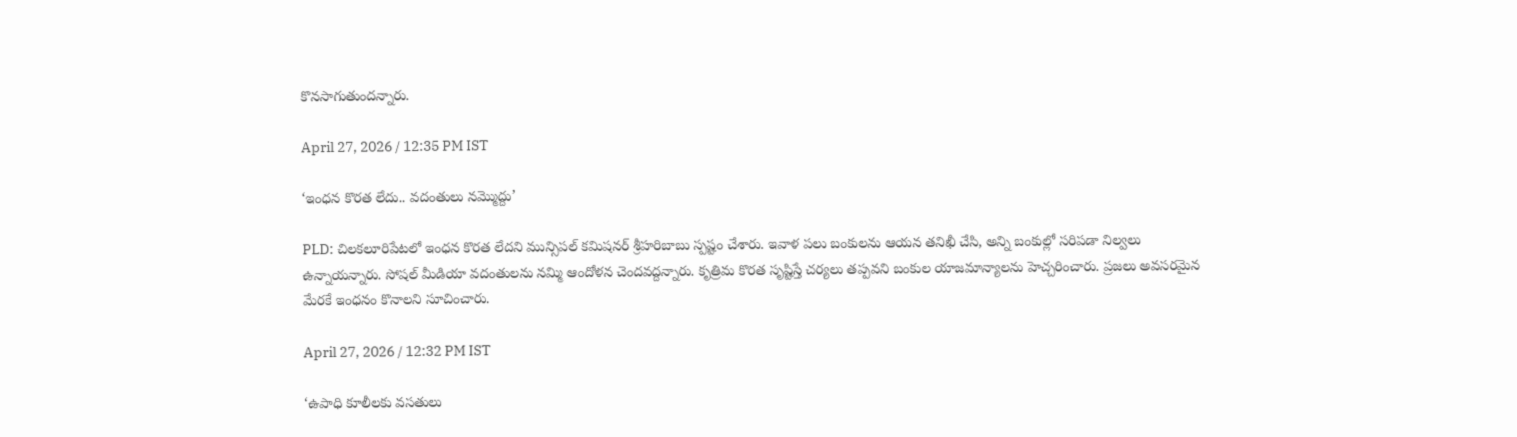కొనసాగుతుందన్నారు.

April 27, 2026 / 12:35 PM IST

‘ఇంధన కొరత లేదు.. వదంతులు నమ్మొద్దు’

PLD: చిలకలూరిపేటలో ఇంధన కొరత లేదని మున్సిపల్ కమిషనర్ శ్రీహరిబాబు స్పష్టం చేశారు. ఇవాళ పలు బంకులను ఆయన తనిఖీ చేసి, అన్ని బంకుల్లో సరిపడా నిల్వలు ఉన్నాయన్నారు. సోషల్ మీడియా వదంతులను నమ్మి ఆందోళన చెందవద్దన్నారు. కృత్రిమ కొరత సృష్టిస్తే చర్యలు తప్పవని బంకుల యాజమాన్యాలను హెచ్చరించారు. ప్రజలు అవసరమైన మేరకే ఇంధనం కొనాలని సూచించారు.

April 27, 2026 / 12:32 PM IST

‘ఉపాధి కూలీలకు వసతులు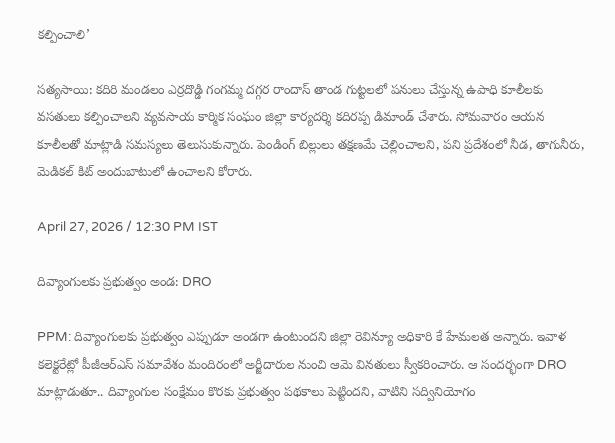కల్పించాలి’

సత్యసాయి: కదిరి మండలం ఎర్రదొడ్డి గంగమ్మ దగ్గర రాందాస్ తాండ గుట్టలలో పనులు చేస్తున్న ఉపాధి కూలీలకు వసతులు కల్పించాలని వ్యవసాయ కార్మిక సంఘం జిల్లా కార్యదర్శి కదిరప్ప డిమాండ్ చేశారు. సోమవారం ఆయన కూలీలతో మాట్లాడి సమస్యలు తెలుసుకున్నారు. పెండింగ్ బిల్లులు తక్షణమే చెల్లించాలని, పని ప్రదేశంలో నీడ, తాగునీరు, మెడికల్ కిట్ అందుబాటులో ఉంచాలని కోరారు.

April 27, 2026 / 12:30 PM IST

దివ్యాంగులకు ప్రభుత్వం అండ: DRO

PPM: దివ్యాంగులకు ప్రభుత్వం ఎప్పుడూ అండగా ఉంటుందని జిల్లా రెవిన్యూ అధికారి కే హేమలత అన్నారు. ఇవాళ కలెక్టరేట్లో పీజీఆర్ఎస్ సమావేశం మందిరంలో అర్జీదారుల నుంచి ఆమె వినతులు స్వీకరించారు. ఆ సందర్భంగా DRO మాట్లాడుతూ.. దివ్యాంగుల సంక్షేమం కొరకు ప్రభుత్వం పథకాలు పెట్టిందని, వాటిని సద్వినియోగం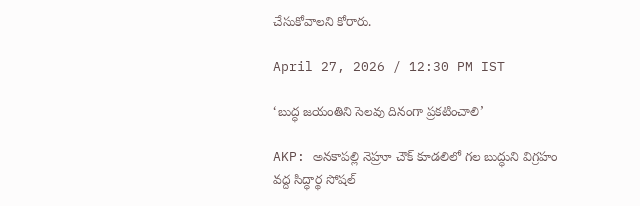చేసుకోవాలని కోరారు.

April 27, 2026 / 12:30 PM IST

‘బుద్ధ జయంతిని సెలవు దినంగా ప్రకటించాలి’

AKP: అనకాపల్లి నెహ్రూ చౌక్ కూడలిలో గల బుద్ధుని విగ్రహం వద్ద సిద్ధార్థ సోషల్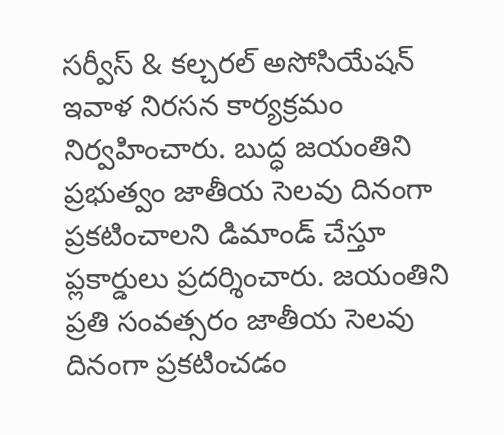సర్వీస్ & కల్చరల్ అసోసియేషన్ ఇవాళ నిరసన కార్యక్రమం నిర్వహించారు. బుద్ధ జయంతిని ప్రభుత్వం జాతీయ సెలవు దినంగా ప్రకటించాలని డిమాండ్ చేస్తూ ప్లకార్డులు ప్రదర్శించారు. జయంతిని ప్రతి సంవత్సరం జాతీయ సెలవు దినంగా ప్రకటించడం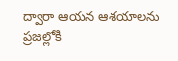ద్వారా ఆయన ఆశయాలను ప్రజల్లోకి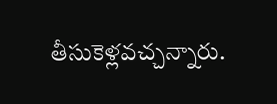తీసుకెళ్లవచ్చన్నారు.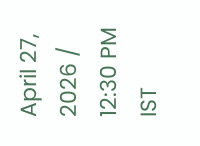April 27, 2026 / 12:30 PM IST